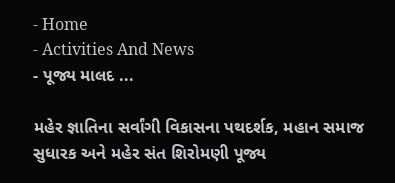- Home
- Activities And News
- પૂજ્ય માલદ ...

મહેર જ્ઞાતિના સર્વાંગી વિકાસના પથદર્શક, મહાન સમાજ સુધારક અને મહેર સંત શિરોમણી પૂજ્ય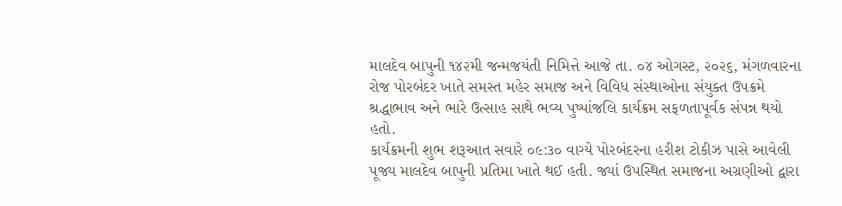માલદેવ બાપુની ૧૪૨મી જન્મજયંતી નિમિત્તે આજે તા. ૦૪ ઓગસ્ટ, ૨૦૨૬, મંગળવારના રોજ પોરબંદર ખાતે સમસ્ત મહેર સમાજ અને વિવિધ સંસ્થાઓના સંયુક્ત ઉપક્રમે શ્રદ્ધાભાવ અને ભારે ઉત્સાહ સાથે ભવ્ય પુષ્પાંજલિ કાર્યક્રમ સફળતાપૂર્વક સંપન્ન થયો હતો.
કાર્યક્રમની શુભ શરૂઆત સવારે ૦૯:૩૦ વાગ્યે પોરબંદરના હરીશ ટોકીઝ પાસે આવેલી પૂજ્ય માલદેવ બાપુની પ્રતિમા ખાતે થઈ હતી. જ્યાં ઉપસ્થિત સમાજના અગ્રણીઓ દ્વારા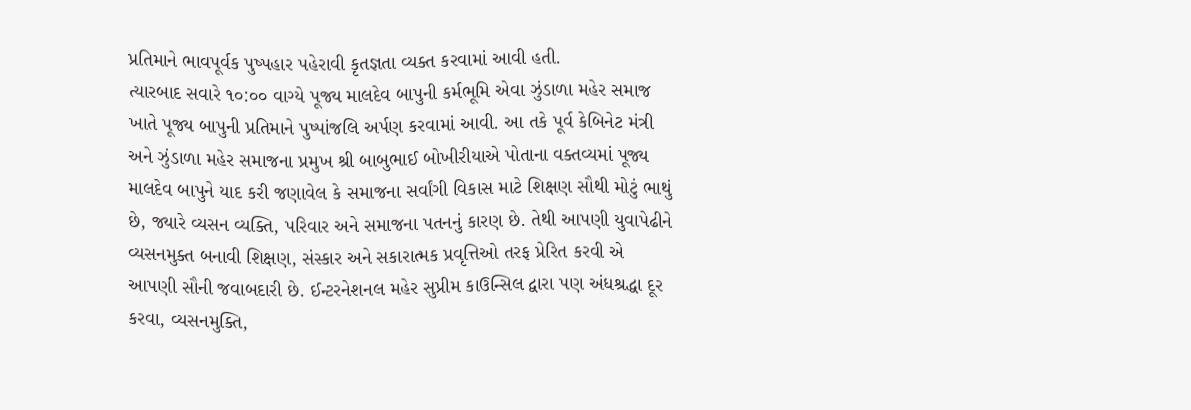પ્રતિમાને ભાવપૂર્વક પુષ્પહાર પહેરાવી કૃતજ્ઞતા વ્યક્ત કરવામાં આવી હતી.
ત્યારબાદ સવારે ૧૦:૦૦ વાગ્યે પૂજ્ય માલદેવ બાપુની કર્મભૂમિ એવા ઝુંડાળા મહેર સમાજ ખાતે પૂજ્ય બાપુની પ્રતિમાને પુષ્પાંજલિ અર્પણ કરવામાં આવી. આ તકે પૂર્વ કેબિનેટ મંત્રી અને ઝુંડાળા મહેર સમાજના પ્રમુખ શ્રી બાબુભાઈ બોખીરીયાએ પોતાના વક્તવ્યમાં પૂજ્ય માલદેવ બાપુને યાદ કરી જણાવેલ કે સમાજના સર્વાંગી વિકાસ માટે શિક્ષણ સૌથી મોટું ભાથું છે, જ્યારે વ્યસન વ્યક્તિ, પરિવાર અને સમાજના પતનનું કારણ છે. તેથી આપણી યુવાપેઢીને વ્યસનમુક્ત બનાવી શિક્ષણ, સંસ્કાર અને સકારાત્મક પ્રવૃત્તિઓ તરફ પ્રેરિત કરવી એ આપણી સૌની જવાબદારી છે. ઈન્ટરનેશનલ મહેર સુપ્રીમ કાઉન્સિલ દ્વારા પણ અંધશ્રદ્ધા દૂર કરવા, વ્યસનમુક્તિ,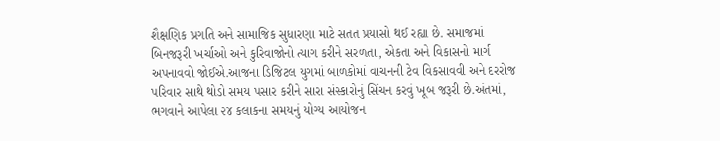શૈક્ષણિક પ્રગતિ અને સામાજિક સુધારણા માટે સતત પ્રયાસો થઈ રહ્યા છે. સમાજમાં બિનજરૂરી ખર્ચાઓ અને કુરિવાજોનો ત્યાગ કરીને સરળતા, એકતા અને વિકાસનો માર્ગ અપનાવવો જોઈએ.આજના ડિજિટલ યુગમાં બાળકોમાં વાચનની ટેવ વિકસાવવી અને દરરોજ પરિવાર સાથે થોડો સમય પસાર કરીને સારા સંસ્કારોનું સિંચન કરવું ખૂબ જરૂરી છે.અંતમાં, ભગવાને આપેલા ૨૪ કલાકના સમયનું યોગ્ય આયોજન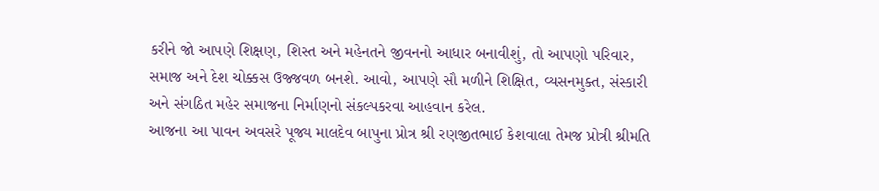કરીને જો આપણે શિક્ષણ, શિસ્ત અને મહેનતને જીવનનો આધાર બનાવીશું, તો આપણો પરિવાર, સમાજ અને દેશ ચોક્કસ ઉજ્જવળ બનશે. આવો, આપણે સૌ મળીને શિક્ષિત, વ્યસનમુક્ત, સંસ્કારી અને સંગઠિત મહેર સમાજના નિર્માણનો સંકલ્પકરવા આહવાન કરેલ.
આજના આ પાવન અવસરે પૂજ્ય માલદેવ બાપુના પ્રોત્ર શ્રી રણજીતભાઈ કેશવાલા તેમજ પ્રોત્રી શ્રીમતિ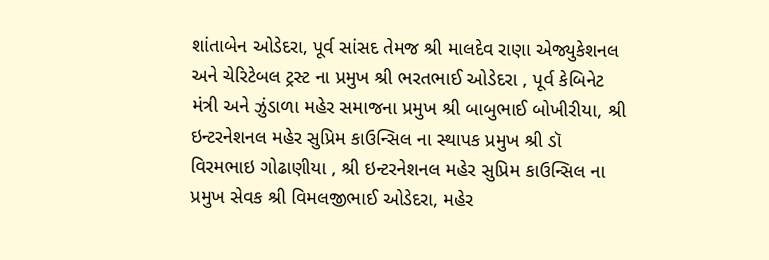શાંતાબેન ઓડેદરા, પૂર્વ સાંસદ તેમજ શ્રી માલદેવ રાણા એજ્યુકેશનલ અને ચેરિટેબલ ટ્રસ્ટ ના પ્રમુખ શ્રી ભરતભાઈ ઓડેદરા , પૂર્વ કેબિનેટ મંત્રી અને ઝુંડાળા મહેર સમાજના પ્રમુખ શ્રી બાબુભાઈ બોખીરીયા, શ્રી ઇન્ટરનેશનલ મહેર સુપ્રિમ કાઉન્સિલ ના સ્થાપક પ્રમુખ શ્રી ડૉ વિરમભાઇ ગોઢાણીયા , શ્રી ઇન્ટરનેશનલ મહેર સુપ્રિમ કાઉન્સિલ ના પ્રમુખ સેવક શ્રી વિમલજીભાઈ ઓડેદરા, મહેર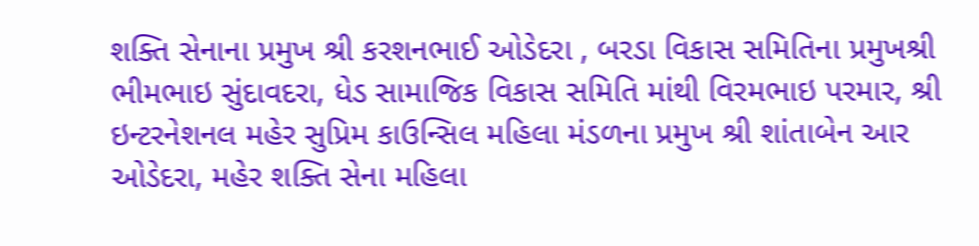શક્તિ સેનાના પ્રમુખ શ્રી કરશનભાઈ ઓડેદરા , બરડા વિકાસ સમિતિના પ્રમુખશ્રી ભીમભાઇ સુંદાવદરા, ધેડ સામાજિક વિકાસ સમિતિ માંથી વિરમભાઇ પરમાર, શ્રી ઇન્ટરનેશનલ મહેર સુપ્રિમ કાઉન્સિલ મહિલા મંડળના પ્રમુખ શ્રી શાંતાબેન આર ઓડેદરા, મહેર શક્તિ સેના મહિલા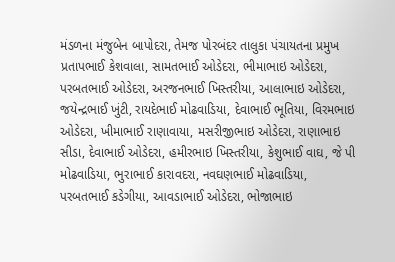મંડળના મંજુબેન બાપોદરા, તેમજ પોરબંદર તાલુકા પંચાયતના પ્રમુખ પ્રતાપભાઈ કેશવાલા, સામતભાઈ ઓડેદરા, ભીમાભાઇ ઓડેદરા, પરબતભાઈ ઓડેદરા, અરજનભાઈ ખિસ્તરીયા, આલાભાઇ ઓડેદરા, જયેન્દ્રભાઈ ખુંટી, રાયદેભાઈ મોઢવાડિયા, દેવાભાઈ ભૂતિયા, વિરમભાઇ ઓડેદરા, ખીમાભાઈ રાણાવાયા, મસરીજીભાઇ ઓડેદરા, રાણાભાઇ સીડા, દેવાભાઈ ઓડેદરા, હમીરભાઇ ખિસ્તરીયા, કેશુભાઈ વાઘ, જે પી મોઢવાડિયા, ભુરાભાઈ કારાવદરા, નવઘણભાઈ મોઢવાડિયા, પરબતભાઈ કડેગીયા, આવડાભાઈ ઓડેદરા, ભોજાભાઇ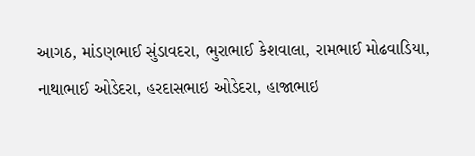આગઠ, માંડણભાઈ સુંડાવદરા, ભુરાભાઈ કેશવાલા, રામભાઈ મોઢવાડિયા, નાથાભાઈ ઓડેદરા, હરદાસભાઇ ઓડેદરા, હાજાભાઇ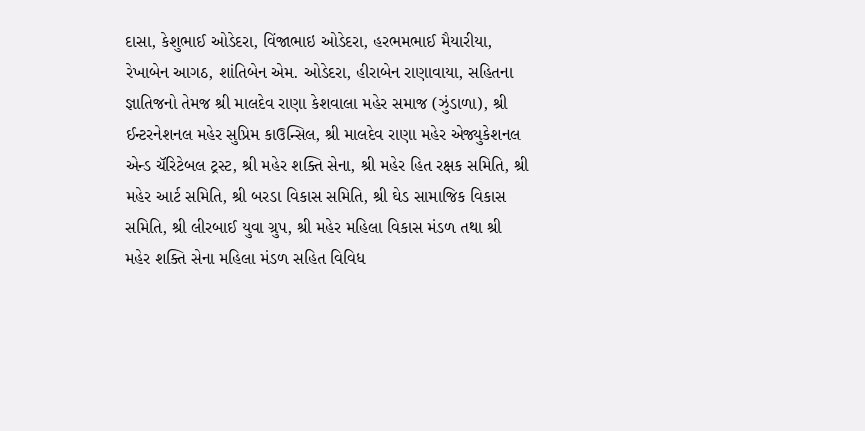દાસા, કેશુભાઈ ઓડેદરા, વિંજાભાઇ ઓડેદરા, હરભમભાઈ મૈયારીયા, રેખાબેન આગઠ, શાંતિબેન એમ. ઓડેદરા, હીરાબેન રાણાવાયા, સહિતના જ્ઞાતિજનો તેમજ શ્રી માલદેવ રાણા કેશવાલા મહેર સમાજ (ઝુંડાળા), શ્રી ઈન્ટરનેશનલ મહેર સુપ્રિમ કાઉન્સિલ, શ્રી માલદેવ રાણા મહેર એજ્યુકેશનલ એન્ડ ચૅરિટેબલ ટ્રસ્ટ, શ્રી મહેર શક્તિ સેના, શ્રી મહેર હિત રક્ષક સમિતિ, શ્રી મહેર આર્ટ સમિતિ, શ્રી બરડા વિકાસ સમિતિ, શ્રી ઘેડ સામાજિક વિકાસ સમિતિ, શ્રી લીરબાઈ યુવા ગ્રુપ, શ્રી મહેર મહિલા વિકાસ મંડળ તથા શ્રી મહેર શક્તિ સેના મહિલા મંડળ સહિત વિવિધ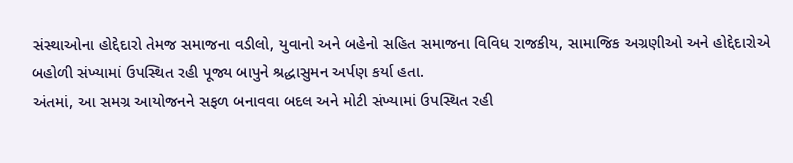સંસ્થાઓના હોદ્દેદારો તેમજ સમાજના વડીલો, યુવાનો અને બહેનો સહિત સમાજના વિવિધ રાજકીય, સામાજિક અગ્રણીઓ અને હોદ્દેદારોએ બહોળી સંખ્યામાં ઉપસ્થિત રહી પૂજ્ય બાપુને શ્રદ્ધાસુમન અર્પણ કર્યા હતા.
અંતમાં, આ સમગ્ર આયોજનને સફળ બનાવવા બદલ અને મોટી સંખ્યામાં ઉપસ્થિત રહી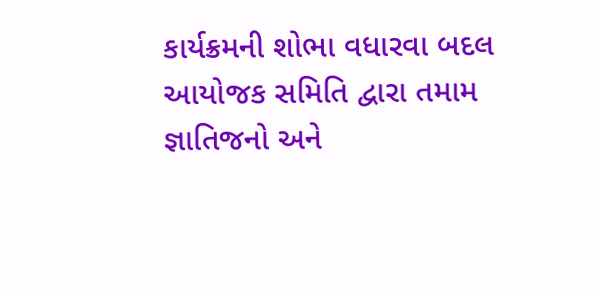કાર્યક્રમની શોભા વધારવા બદલ આયોજક સમિતિ દ્વારા તમામ જ્ઞાતિજનો અને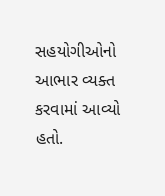સહયોગીઓનો આભાર વ્યક્ત કરવામાં આવ્યો હતો.